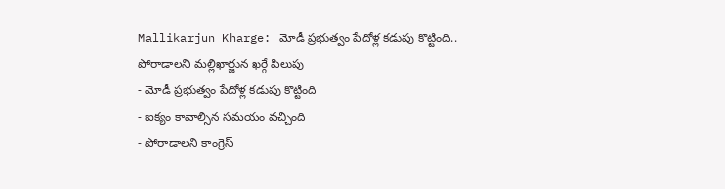Mallikarjun Kharge: మోడీ ప్రభుత్వం పేదోళ్ల కడుపు కొట్టింది.. పోరాడాలని మల్లిఖార్జున ఖర్గే పిలుపు
- మోడీ ప్రభుత్వం పేదోళ్ల కడుపు కొట్టింది
- ఐక్యం కావాల్సిన సమయం వచ్చింది
- పోరాడాలని కాంగ్రెస్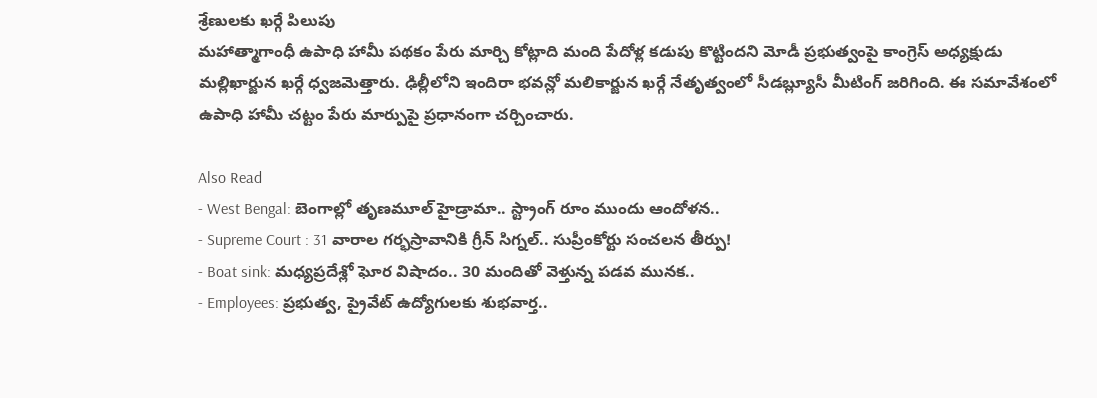శ్రేణులకు ఖర్గే పిలుపు
మహాత్మాగాంధీ ఉపాధి హామీ పథకం పేరు మార్చి కోట్లాది మంది పేదోళ్ల కడుపు కొట్టిందని మోడీ ప్రభుత్వంపై కాంగ్రెస్ అధ్యక్షుడు మల్లిఖార్జున ఖర్గే ధ్వజమెత్తారు. ఢిల్లీలోని ఇందిరా భవన్లో మలికార్జున ఖర్గే నేతృత్వంలో సీడబ్ల్యూసీ మీటింగ్ జరిగింది. ఈ సమావేశంలో ఉపాధి హామీ చట్టం పేరు మార్పుపై ప్రధానంగా చర్చించారు.

Also Read
- West Bengal: బెంగాల్లో తృణమూల్ హైడ్రామా.. స్ట్రాంగ్ రూం ముందు ఆందోళన..
- Supreme Court : 31 వారాల గర్భస్రావానికి గ్రీన్ సిగ్నల్.. సుప్రీంకోర్టు సంచలన తీర్పు!
- Boat sink: మధ్యప్రదేశ్లో ఘోర విషాదం.. 30 మందితో వెళ్తున్న పడవ మునక..
- Employees: ప్రభుత్వ, ప్రైవేట్ ఉద్యోగులకు శుభవార్త..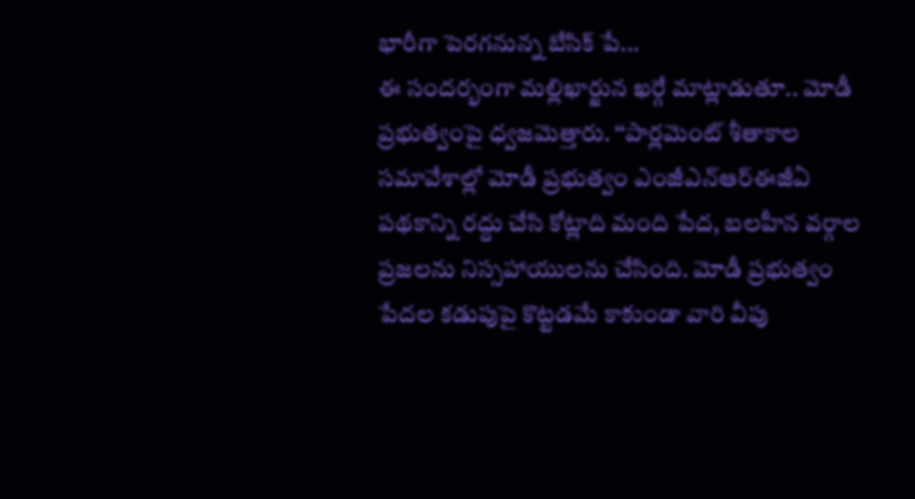భారీగా పెరగనున్న బేసిక్ పే...
ఈ సందర్భంగా మల్లిఖార్జున ఖర్గే మాట్లాడుతూ.. మోడీ ప్రభుత్వంపై ధ్వజమెత్తారు. ‘‘పార్లమెంట్ శీతాకాల సమావేశాల్లో మోడీ ప్రభుత్వం ఎంజీఎన్ఆర్ఈజీఏ పథకాన్ని రద్దు చేసి కోట్లాది మంది పేద, బలహీన వర్గాల ప్రజలను నిస్సహాయులను చేసింది. మోడీ ప్రభుత్వం పేదల కడుపుపై కొట్టడమే కాకుండా వారి వీపు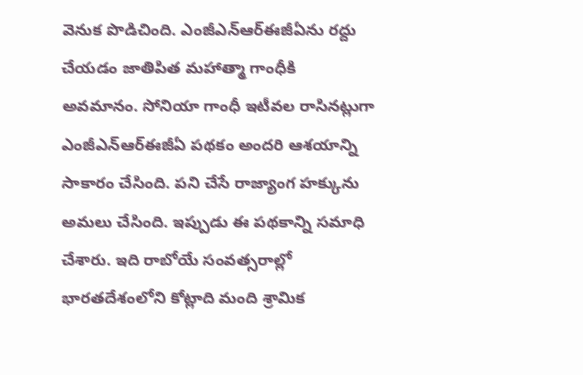వెనుక పొడిచింది. ఎంజీఎన్ఆర్ఈజీఏను రద్దు చేయడం జాతిపిత మహాత్మా గాంధీకి అవమానం. సోనియా గాంధీ ఇటీవల రాసినట్లుగా ఎంజీఎన్ఆర్ఈజీఏ పథకం అందరి ఆశయాన్ని సాకారం చేసింది. పని చేసే రాజ్యాంగ హక్కును అమలు చేసింది. ఇప్పుడు ఈ పథకాన్ని సమాధి చేశారు. ఇది రాబోయే సంవత్సరాల్లో భారతదేశంలోని కోట్లాది మంది శ్రామిక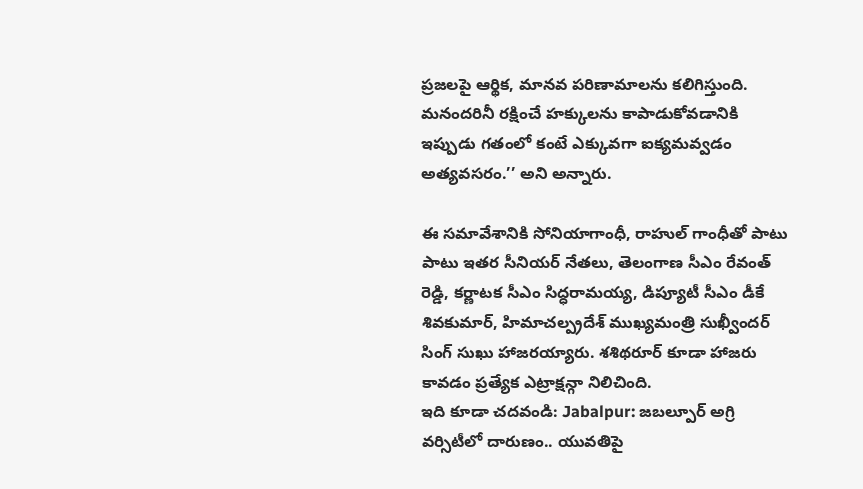ప్రజలపై ఆర్థిక, మానవ పరిణామాలను కలిగిస్తుంది. మనందరినీ రక్షించే హక్కులను కాపాడుకోవడానికి ఇప్పుడు గతంలో కంటే ఎక్కువగా ఐక్యమవ్వడం అత్యవసరం.’’ అని అన్నారు.

ఈ సమావేశానికి సోనియాగాంధీ, రాహుల్ గాంధీతో పాటు పాటు ఇతర సీనియర్ నేతలు, తెలంగాణ సీఎం రేవంత్ రెడ్డి, కర్ణాటక సీఎం సిద్ధరామయ్య, డిప్యూటీ సీఎం డీకే శివకుమార్, హిమాచల్ప్రదేశ్ ముఖ్యమంత్రి సుఖ్వీందర్ సింగ్ సుఖు హాజరయ్యారు. శశిథరూర్ కూడా హాజరు కావడం ప్రత్యేక ఎట్రాక్షన్గా నిలిచింది.
ఇది కూడా చదవండి: Jabalpur: జబల్పూర్ అగ్రి వర్సిటీలో దారుణం.. యువతిపై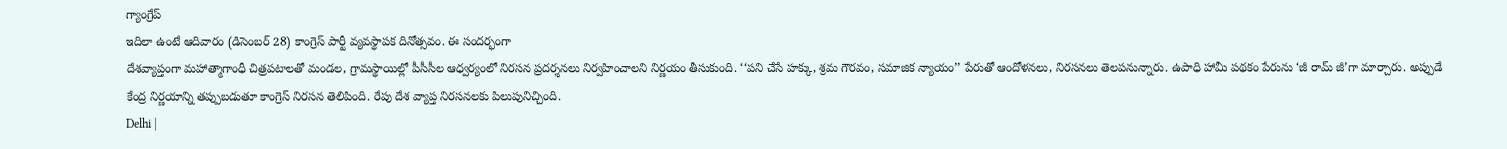గ్యాంగ్రేప్
ఇదిలా ఉంటే ఆదివారం (డిసెంబర్ 28) కాంగ్రెస్ పార్టీ వ్యవస్థాపక దినోత్సవం. ఈ సందర్భంగా
దేశవ్యాప్తంగా మహాత్మాగాంధీ చిత్రపటాలతో మండల, గ్రామస్థాయిల్లో పీసీసీల ఆధ్వర్యంలో నిరసన ప్రదర్శనలు నిర్వహించాలని నిర్ణయం తీసుకుంది. ‘‘పని చేసే హక్కు, శ్రమ గౌరవం, సమాజిక న్యాయం’’ పేరుతో ఆందోళనలు, నిరసనలు తెలపనున్నారు. ఉపాధి హామీ పథకం పేరును ‘జీ రామ్ జీ’గా మార్చారు. అప్పుడే కేంద్ర నిర్ణయాన్ని తప్పుబడుతూ కాంగ్రెస్ నిరసన తెలిపింది. రేపు దేశ వ్యాప్త నిరసనలకు పిలుపునిచ్చింది.
Delhi |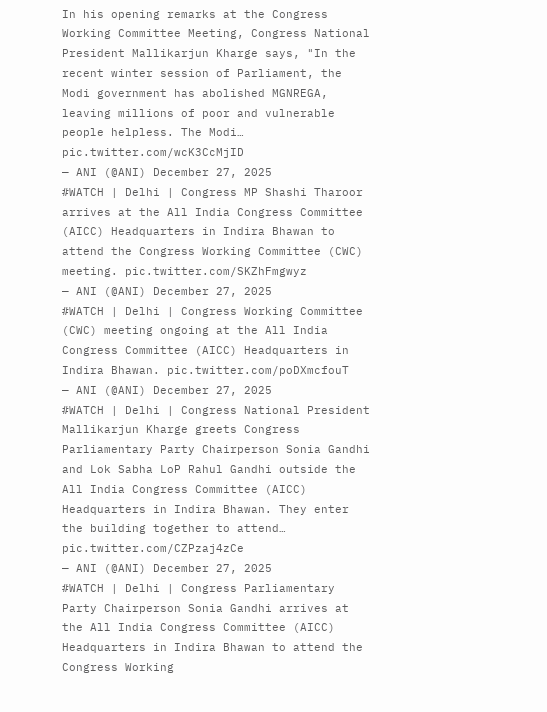In his opening remarks at the Congress Working Committee Meeting, Congress National President Mallikarjun Kharge says, "In the recent winter session of Parliament, the Modi government has abolished MGNREGA, leaving millions of poor and vulnerable people helpless. The Modi… pic.twitter.com/wcK3CcMjID
— ANI (@ANI) December 27, 2025
#WATCH | Delhi | Congress MP Shashi Tharoor arrives at the All India Congress Committee (AICC) Headquarters in Indira Bhawan to attend the Congress Working Committee (CWC) meeting. pic.twitter.com/SKZhFmgwyz
— ANI (@ANI) December 27, 2025
#WATCH | Delhi | Congress Working Committee (CWC) meeting ongoing at the All India Congress Committee (AICC) Headquarters in Indira Bhawan. pic.twitter.com/poDXmcfouT
— ANI (@ANI) December 27, 2025
#WATCH | Delhi | Congress National President Mallikarjun Kharge greets Congress Parliamentary Party Chairperson Sonia Gandhi and Lok Sabha LoP Rahul Gandhi outside the All India Congress Committee (AICC) Headquarters in Indira Bhawan. They enter the building together to attend… pic.twitter.com/CZPzaj4zCe
— ANI (@ANI) December 27, 2025
#WATCH | Delhi | Congress Parliamentary Party Chairperson Sonia Gandhi arrives at the All India Congress Committee (AICC) Headquarters in Indira Bhawan to attend the Congress Working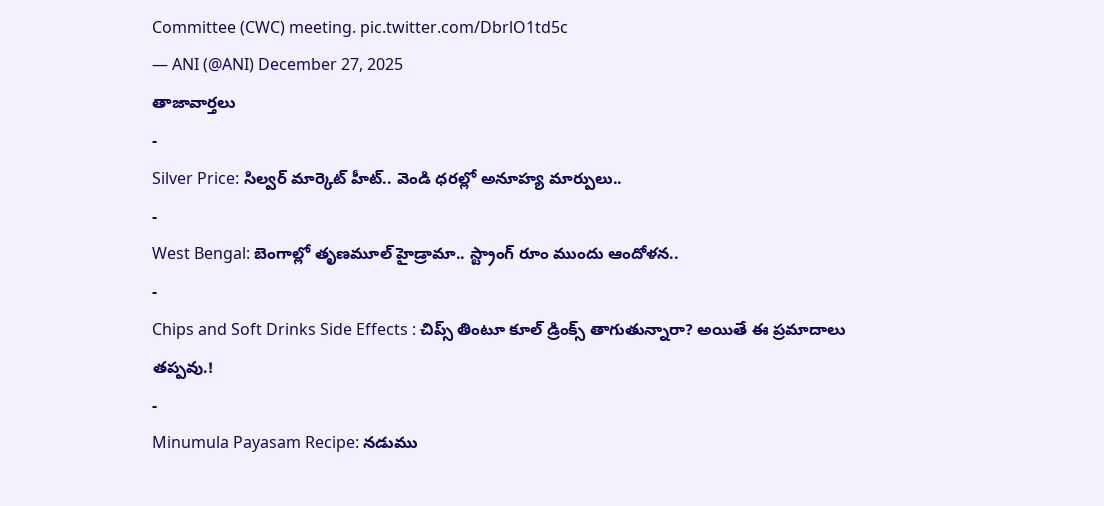Committee (CWC) meeting. pic.twitter.com/DbrlO1td5c
— ANI (@ANI) December 27, 2025
తాజావార్తలు
-
Silver Price: సిల్వర్ మార్కెట్ హీట్.. వెండి ధరల్లో అనూహ్య మార్పులు..
-
West Bengal: బెంగాల్లో తృణమూల్ హైడ్రామా.. స్ట్రాంగ్ రూం ముందు ఆందోళన..
-
Chips and Soft Drinks Side Effects : చిప్స్ తింటూ కూల్ డ్రింక్స్ తాగుతున్నారా? అయితే ఈ ప్రమాదాలు తప్పవు.!
-
Minumula Payasam Recipe: నడుము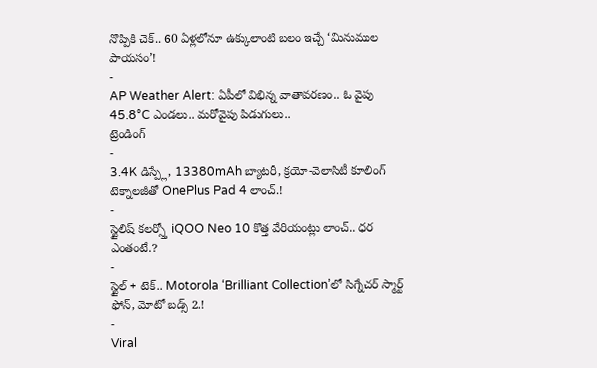నొప్పికి చెక్.. 60 ఏళ్లలోనూ ఉక్కులాంటి బలం ఇచ్చే ‘మినుముల పాయసం’!
-
AP Weather Alert: ఏపీలో విభిన్న వాతావరణం.. ఓ వైపు 45.8°C ఎండలు.. మరోవైపు పిడుగులు..
ట్రెండింగ్
-
3.4K డిస్ప్లే, 13380mAh బ్యాటరీ, క్రయో-వెలాసిటీ కూలింగ్ టెక్నాలజీతో OnePlus Pad 4 లాంచ్.!
-
స్టైలిష్ కలర్స్తో iQOO Neo 10 కొత్త వేరియంట్లు లాంచ్.. ధర ఎంతంటే.?
-
స్టైల్ + టెక్.. Motorola ‘Brilliant Collection’లో సిగ్నేచర్ స్మార్ట్ ఫోన్, మోటో బడ్స్ 2.!
-
Viral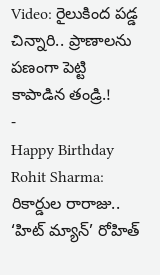Video: రైలుకింద పడ్డ చిన్నారి.. ప్రాణాలను పణంగా పెట్టి కాపాడిన తండ్రి.!
-
Happy Birthday Rohit Sharma: రికార్డుల రారాజు.. ‘హిట్ మ్యాన్’ రోహిత్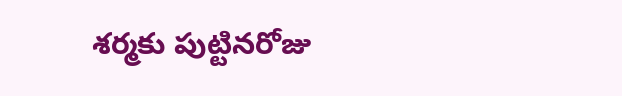శర్మకు పుట్టినరోజు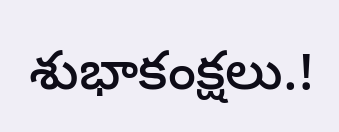శుభాకంక్షలు.!